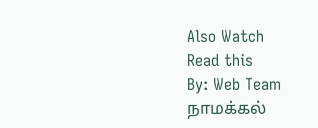Also Watch
Read this
By: Web Team
நாமக்கல்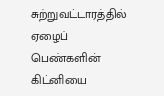சுற்றுவட்டாரத்தில் ஏழைப் பெண்களின் கிட்னியை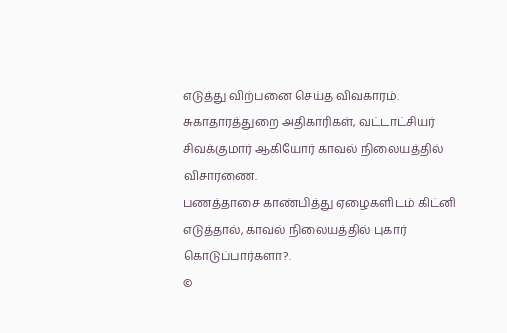எடுத்து விற்பனை செய்த விவகாரம்.
சுகாதாரத்துறை அதிகாரிகள், வட்டாட்சியர் சிவக்குமார் ஆகியோர் காவல் நிலையத்தில் விசாரணை.
பணத்தாசை காண்பித்து ஏழைகளிடம் கிட்னி எடுத்தால், காவல் நிலையத்தில் புகார் கொடுப்பார்களா?.
©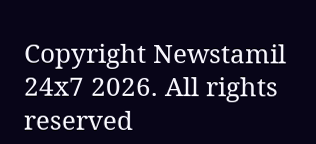Copyright Newstamil 24x7 2026. All rights reserved